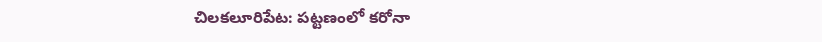చిలకలూరిపేట: పట్టణంలో కరోనా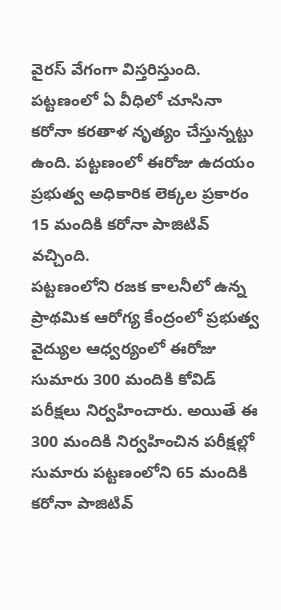వైరస్ వేగంగా విస్తరిస్తుంది. పట్టణంలో ఏ వీధిలో చూసినా కరోనా కరతాళ నృత్యం చేస్తున్నట్టు ఉంది. పట్టణంలో ఈరోజు ఉదయం ప్రభుత్వ అధికారిక లెక్కల ప్రకారం 15 మందికి కరోనా పాజిటివ్ వచ్చింది.
పట్టణంలోని రజక కాలనీలో ఉన్న ప్రాథమిక ఆరోగ్య కేంద్రంలో ప్రభుత్వ వైద్యుల ఆధ్వర్యంలో ఈరోజు సుమారు 300 మందికి కోవిడ్ పరీక్షలు నిర్వహించారు. అయితే ఈ 300 మందికి నిర్వహించిన పరీక్షల్లో సుమారు పట్టణంలోని 65 మందికి కరోనా పాజిటివ్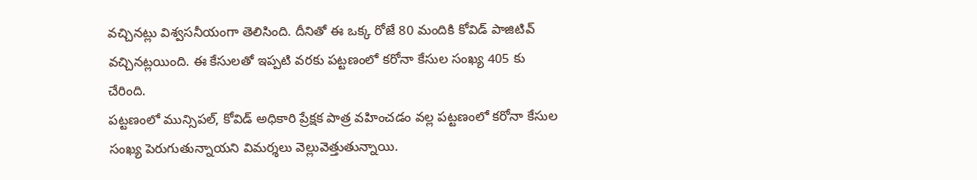వచ్చినట్లు విశ్వసనీయంగా తెలిసింది. దీనితో ఈ ఒక్క రోజే 80 మందికి కోవిడ్ పాజిటివ్ వచ్చినట్లయింది. ఈ కేసులతో ఇప్పటి వరకు పట్టణంలో కరోనా కేసుల సంఖ్య 405 కు చేరింది.
పట్టణంలో మున్సిపల్, కోవిడ్ అధికారి ప్రేక్షక పాత్ర వహించడం వల్ల పట్టణంలో కరోనా కేసుల సంఖ్య పెరుగుతున్నాయని విమర్శలు వెల్లువెత్తుతున్నాయి.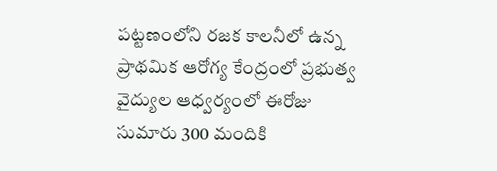పట్టణంలోని రజక కాలనీలో ఉన్న ప్రాథమిక ఆరోగ్య కేంద్రంలో ప్రభుత్వ వైద్యుల ఆధ్వర్యంలో ఈరోజు సుమారు 300 మందికి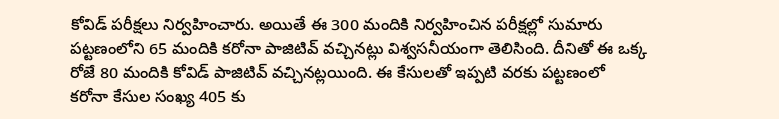కోవిడ్ పరీక్షలు నిర్వహించారు. అయితే ఈ 300 మందికి నిర్వహించిన పరీక్షల్లో సుమారు పట్టణంలోని 65 మందికి కరోనా పాజిటివ్ వచ్చినట్లు విశ్వసనీయంగా తెలిసింది. దీనితో ఈ ఒక్క రోజే 80 మందికి కోవిడ్ పాజిటివ్ వచ్చినట్లయింది. ఈ కేసులతో ఇప్పటి వరకు పట్టణంలో కరోనా కేసుల సంఖ్య 405 కు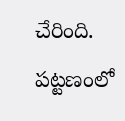చేరింది.
పట్టణంలో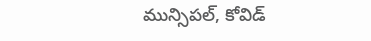మున్సిపల్, కోవిడ్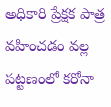అధికారి ప్రేక్షక పాత్ర వహించడం వల్ల పట్టణంలో కరోనా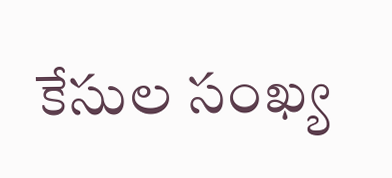కేసుల సంఖ్య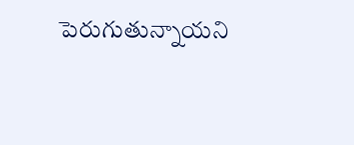పెరుగుతున్నాయని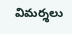విమర్శలు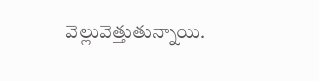వెల్లువెత్తుతున్నాయి.